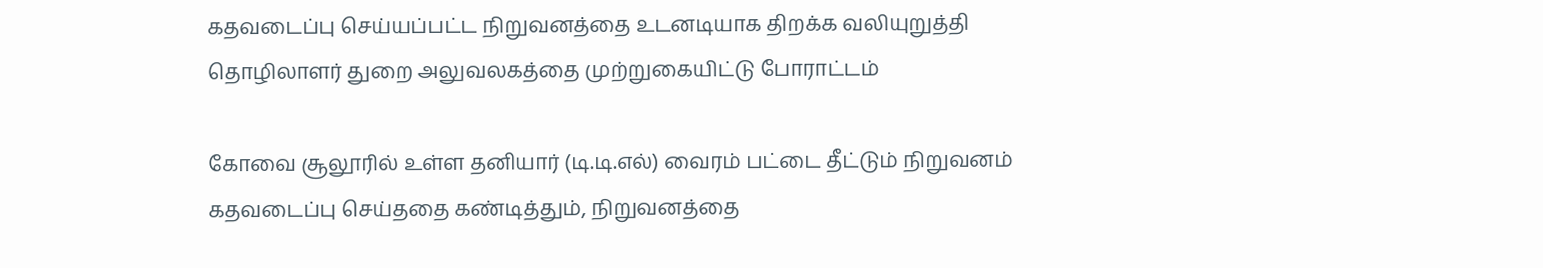கதவடைப்பு செய்யப்பட்ட நிறுவனத்தை உடனடியாக திறக்க வலியுறுத்தி தொழிலாளர் துறை அலுவலகத்தை முற்றுகையிட்டு போராட்டம்

கோவை சூலூரில் உள்ள தனியார் (டி.டி.எல்) வைரம் பட்டை தீட்டும் நிறுவனம் கதவடைப்பு செய்ததை கண்டித்தும், நிறுவனத்தை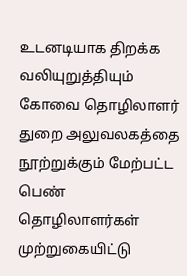உடனடியாக திறக்க வலியுறுத்தியும் கோவை தொழிலாளர் துறை அலுவலகத்தை நூற்றுக்கும் மேற்பட்ட பெண் தொழிலாளர்கள் முற்றுகையிட்டு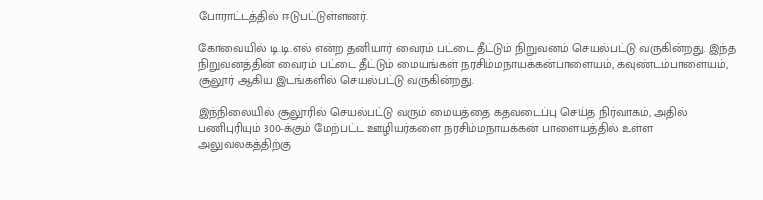போராட்டத்தில் ஈடுபட்டுள்ளனர்.

கோவையில் டி.டி.எல் என்ற தனியார் வைரம் பட்டை தீட்டும் நிறுவனம் செயல்பட்டு வருகின்றது. இந்த நிறுவனத்தின் வைரம் பட்டை தீட்டும் மையங்கள் நரசிம்மநாயக்கன்பாளையம், கவுண்டம்பாளையம், சூலூர் ஆகிய இடங்களில் செயல்பட்டு வருகின்றது.

இந்நிலையில் சூலூரில் செயல்பட்டு வரும் மையத்தை கதவடைப்பு செய்த நிர்வாகம், அதில் பணிபுரியும் 300-க்கும் மேற்பட்ட ஊழியர்களை நரசிம்மநாயக்கன் பாளையத்தில் உள்ள அலுவலகத்திற்கு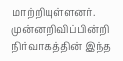மாற்றியுள்ளனர். முன்னறிவிப்பின்றி நிர்வாகத்தின் இந்த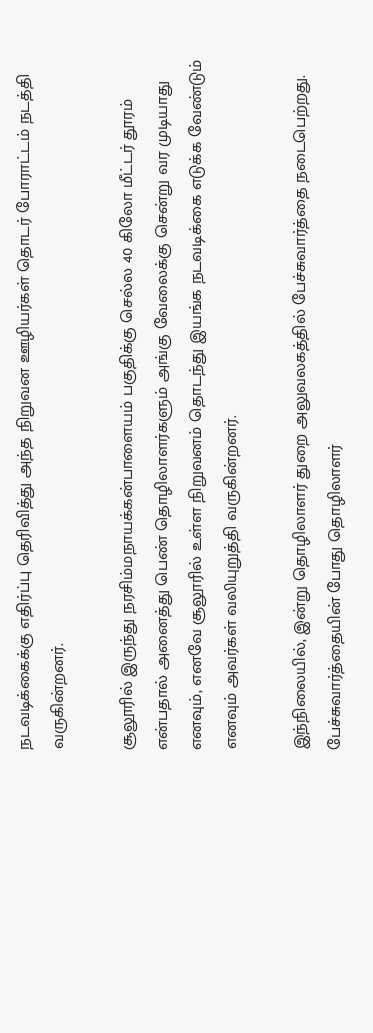நடவடிக்கைக்கு எதிர்ப்பு தெரிவித்து அந்த நிறுவன ஊழியர்கள் தொடர் போராட்டம் நடத்தி வருகின்றனர்.

சூலூரில் இருந்து நரசிம்மநாயக்கன்பாளையம் பகுதிக்கு செல்ல 40 கிலோ மீட்டர் தூரம் என்பதால் அனைத்து பெண் தொழிலாளர்களும் அங்கு வேலைக்கு சென்று வர முடியாது எனவும், எனவே சூலூரில் உள்ள நிறுவனம் தொடந்து இயங்க நடவடிக்கை எடுக்க வேண்டும் எனவும் அவர்கள் வலியுறுத்தி வருகின்றனர்.

இந்நிலையில், இன்று தொழிலாளர் துறை அலுவலகத்தில் பேச்சுவார்த்தை நடைபெற்றது. பேச்சுவார்த்தையின் போது தொழிலாளர்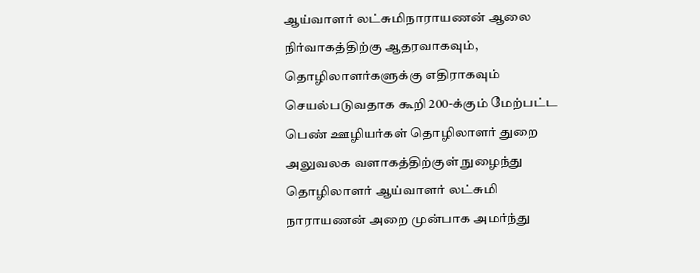ஆய்வாளர் லட்சுமிநாராயணன் ஆலை நிர்வாகத்திற்கு ஆதரவாகவும், தொழிலாளர்களுக்கு எதிராகவும் செயல்படுவதாக கூறி 200-க்கும் மேற்பட்ட பெண் ஊழியர்கள் தொழிலாளர் துறை அலுவலக வளாகத்திற்குள் நுழைந்து தொழிலாளர் ஆய்வாளர் லட்சுமி நாராயணன் அறை முன்பாக அமர்ந்து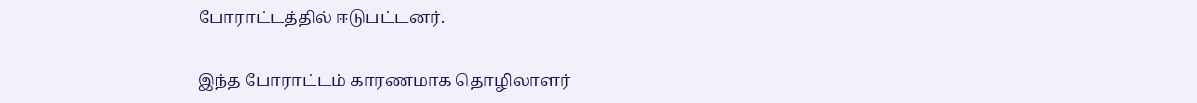போராட்டத்தில் ஈடுபட்டனர்.

இந்த போராட்டம் காரணமாக தொழிலாளர்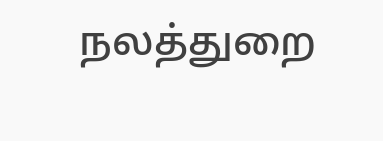நலத்துறை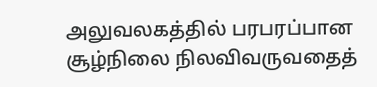அலுவலகத்தில் பரபரப்பான சூழ்நிலை நிலவிவருவதைத்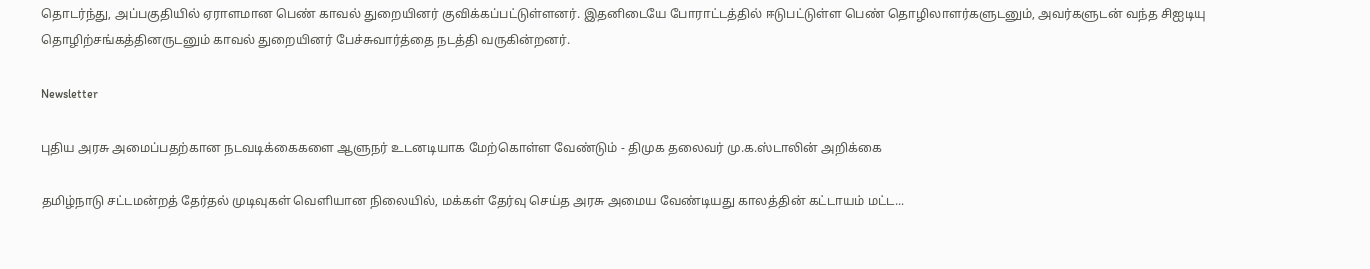தொடர்ந்து, அப்பகுதியில் ஏராளமான பெண் காவல் துறையினர் குவிக்கப்பட்டுள்ளனர். இதனிடையே போராட்டத்தில் ஈடுபட்டுள்ள பெண் தொழிலாளர்களுடனும், அவர்களுடன் வந்த சிஐடியு தொழிற்சங்கத்தினருடனும் காவல் துறையினர் பேச்சுவார்த்தை நடத்தி வருகின்றனர்.

Newsletter

புதிய அரசு அமைப்பதற்கான நடவடிக்கைகளை ஆளுநர் உடனடியாக மேற்கொள்ள வேண்டும் - திமுக தலைவர் மு.க.ஸ்டாலின் அறிக்கை

தமிழ்நாடு சட்டமன்றத் தேர்தல் முடிவுகள் வெளியான நிலையில், மக்கள் தேர்வு செய்த அரசு அமைய வேண்டியது காலத்தின் கட்டாயம் மட்ட...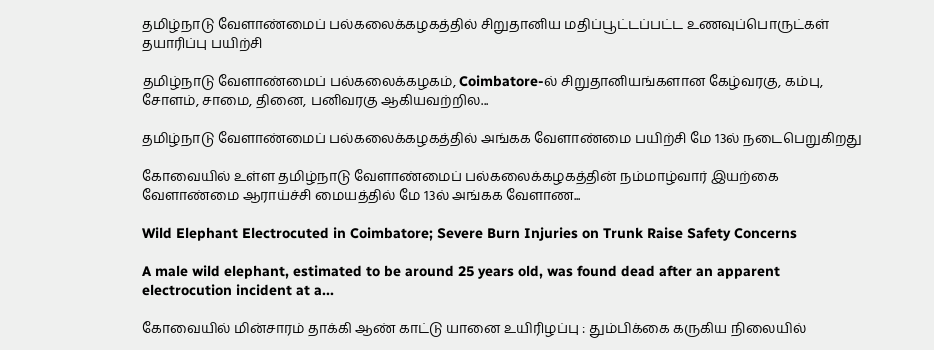தமிழ்நாடு வேளாண்மைப் பல்கலைக்கழகத்தில் சிறுதானிய மதிப்பூட்டப்பட்ட உணவுப்பொருட்கள் தயாரிப்பு பயிற்சி

தமிழ்நாடு வேளாண்மைப் பல்கலைக்கழகம், Coimbatore-ல் சிறுதானியங்களான கேழ்வரகு, கம்பு, சோளம், சாமை, தினை, பனிவரகு ஆகியவற்றில...

தமிழ்நாடு வேளாண்மைப் பல்கலைக்கழகத்தில் அங்கக வேளாண்மை பயிற்சி மே 13ல் நடைபெறுகிறது

கோவையில் உள்ள தமிழ்நாடு வேளாண்மைப் பல்கலைக்கழகத்தின் நம்மாழ்வார் இயற்கை வேளாண்மை ஆராய்ச்சி மையத்தில் மே 13ல் அங்கக வேளாண...

Wild Elephant Electrocuted in Coimbatore; Severe Burn Injuries on Trunk Raise Safety Concerns

A male wild elephant, estimated to be around 25 years old, was found dead after an apparent electrocution incident at a...

கோவையில் மின்சாரம் தாக்கி ஆண் காட்டு யானை உயிரிழப்பு : தும்பிக்கை கருகிய நிலையில்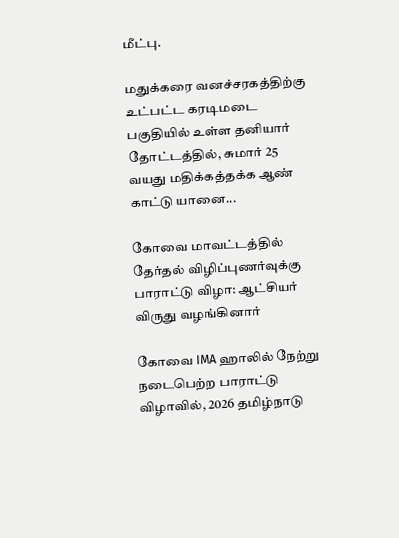மீட்பு.

மதுக்கரை வனச்சரகத்திற்கு உட்பட்ட கரடிமடை பகுதியில் உள்ள தனியார் தோட்டத்தில், சுமார் 25 வயது மதிக்கத்தக்க ஆண் காட்டு யானை...

கோவை மாவட்டத்தில் தேர்தல் விழிப்புணர்வுக்கு பாராட்டு விழா: ஆட்சியர் விருது வழங்கினார்

கோவை IMA ஹாலில் நேற்று நடைபெற்ற பாராட்டு விழாவில், 2026 தமிழ்நாடு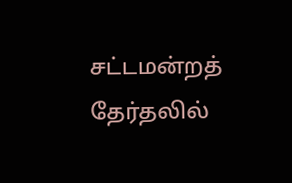சட்டமன்றத் தேர்தலில்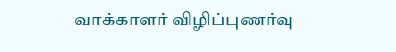வாக்காளர் விழிப்புணர்வு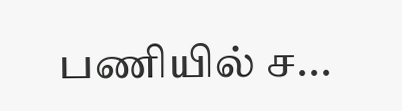பணியில் ச...